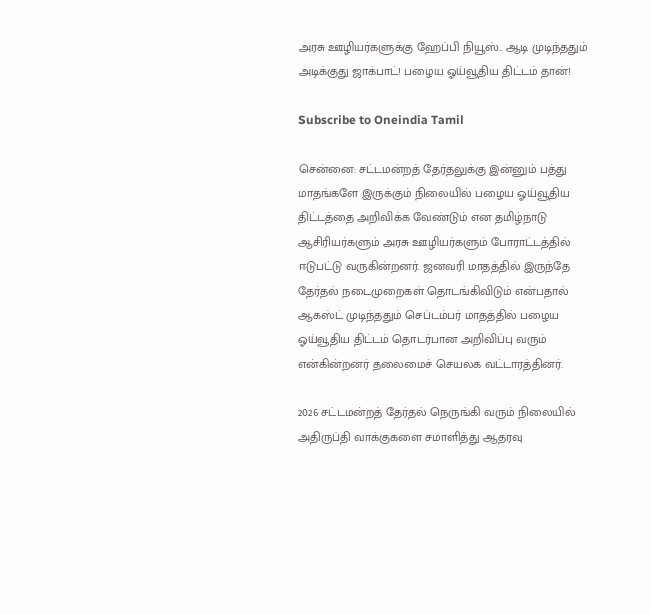அரசு ஊழியர்களுக்கு ஹேப்பி நியூஸ்.. ஆடி முடிந்ததும் அடிக்குது ஜாக்பாட்! பழைய ஓய்வூதிய திட்டம் தான்!

Subscribe to Oneindia Tamil

சென்னை: சட்டமன்றத் தேர்தலுக்கு இன்னும் பத்து மாதங்களே இருக்கும் நிலையில் பழைய ஓய்வூதிய திட்டத்தை அறிவிக்க வேண்டும் என தமிழ்நாடு ஆசிரியர்களும் அரசு ஊழியர்களும் போராட்டத்தில் ஈடுபட்டு வருகின்றனர். ஜனவரி மாதத்தில் இருந்தே தேர்தல் நடைமுறைகள் தொடங்கிவிடும் என்பதால் ஆகஸ்ட் முடிந்ததும் செப்டம்பர் மாதத்தில் பழைய ஓய்வூதிய திட்டம் தொடர்பான அறிவிப்பு வரும் என்கின்றனர் தலைமைச் செயலக வட்டாரத்தினர்.

2026 சட்டமன்றத் தேர்தல் நெருங்கி வரும் நிலையில் அதிருப்தி வாக்குகளை சமாளித்து ஆதரவு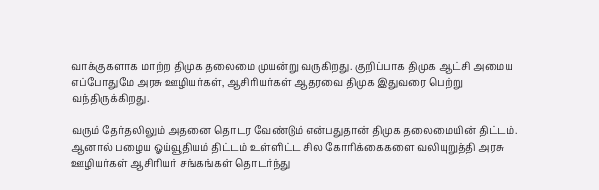வாக்குகளாக மாற்ற திமுக தலைமை முயன்று வருகிறது. குறிப்பாக திமுக ஆட்சி அமைய எப்போதுமே அரசு ஊழியர்கள், ஆசிரியர்கள் ஆதரவை திமுக இதுவரை பெற்று வந்திருக்கிறது.

வரும் தேர்தலிலும் அதனை தொடர வேண்டும் என்பதுதான் திமுக தலைமையின் திட்டம். ஆனால் பழைய ஓய்வூதியம் திட்டம் உள்ளிட்ட சில கோரிக்கைகளை வலியுறுத்தி அரசு ஊழியர்கள் ஆசிரியர் சங்கங்கள் தொடர்ந்து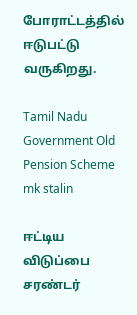போராட்டத்தில் ஈடுபட்டு வருகிறது.

Tamil Nadu Government Old Pension Scheme mk stalin

ஈட்டிய விடுப்பை சரண்டர்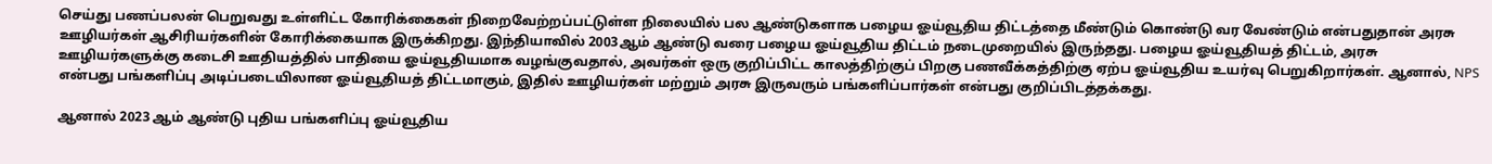செய்து பணப்பலன் பெறுவது உள்ளிட்ட கோரிக்கைகள் நிறைவேற்றப்பட்டுள்ள நிலையில் பல ஆண்டுகளாக பழைய ஓய்வூதிய திட்டத்தை மீண்டும் கொண்டு வர வேண்டும் என்பதுதான் அரசு ஊழியர்கள் ஆசிரியர்களின் கோரிக்கையாக இருக்கிறது. இந்தியாவில் 2003ஆம் ஆண்டு வரை பழைய ஓய்வூதிய திட்டம் நடைமுறையில் இருந்தது. பழைய ஓய்வூதியத் திட்டம், அரசு ஊழியர்களுக்கு கடைசி ஊதியத்தில் பாதியை ஓய்வூதியமாக வழங்குவதால், அவர்கள் ஒரு குறிப்பிட்ட காலத்திற்குப் பிறகு பணவீக்கத்திற்கு ஏற்ப ஓய்வூதிய உயர்வு பெறுகிறார்கள். ஆனால், NPS என்பது பங்களிப்பு அடிப்படையிலான ஓய்வூதியத் திட்டமாகும், இதில் ஊழியர்கள் மற்றும் அரசு இருவரும் பங்களிப்பார்கள் என்பது குறிப்பிடத்தக்கது.

ஆனால் 2023 ஆம் ஆண்டு புதிய பங்களிப்பு ஓய்வூதிய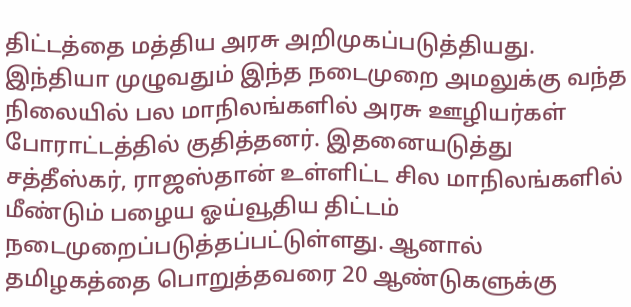திட்டத்தை மத்திய அரசு அறிமுகப்படுத்தியது. இந்தியா முழுவதும் இந்த நடைமுறை அமலுக்கு வந்த நிலையில் பல மாநிலங்களில் அரசு ஊழியர்கள் போராட்டத்தில் குதித்தனர். இதனையடுத்து சத்தீஸ்கர், ராஜஸ்தான் உள்ளிட்ட சில மாநிலங்களில் மீண்டும் பழைய ஓய்வூதிய திட்டம் நடைமுறைப்படுத்தப்பட்டுள்ளது. ஆனால் தமிழகத்தை பொறுத்தவரை 20 ஆண்டுகளுக்கு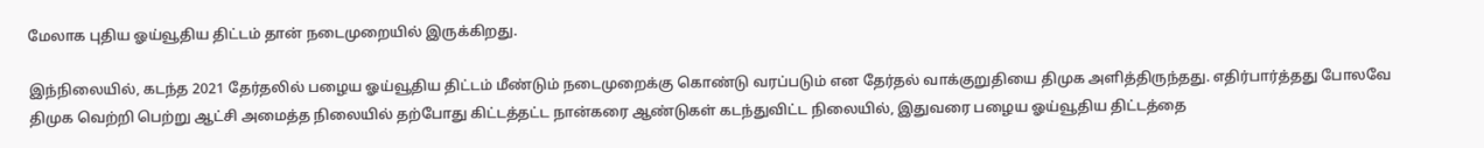மேலாக புதிய ஓய்வூதிய திட்டம் தான் நடைமுறையில் இருக்கிறது.

இந்நிலையில், கடந்த 2021 தேர்தலில் பழைய ஓய்வூதிய திட்டம் மீண்டும் நடைமுறைக்கு கொண்டு வரப்படும் என தேர்தல் வாக்குறுதியை திமுக அளித்திருந்தது. எதிர்பார்த்தது போலவே திமுக வெற்றி பெற்று ஆட்சி அமைத்த நிலையில் தற்போது கிட்டத்தட்ட நான்கரை ஆண்டுகள் கடந்துவிட்ட நிலையில், இதுவரை பழைய ஓய்வூதிய திட்டத்தை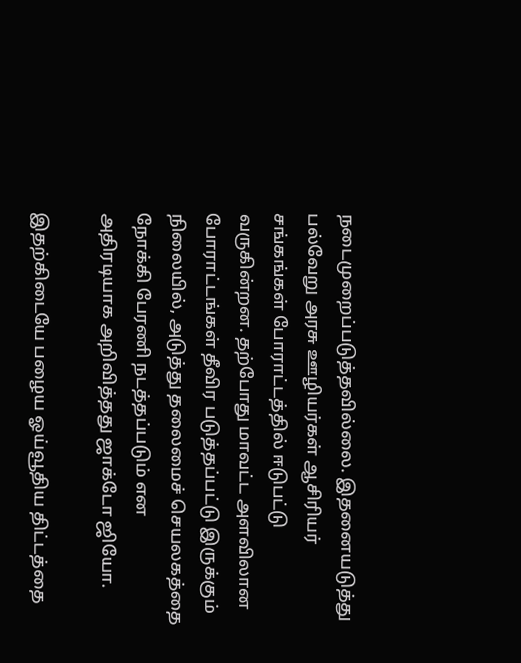நடைமுறைப்படுத்தவில்லை. இதனையடுத்து பல்வேறு அரசு ஊழியர்கள் ஆசிரியர் சங்கங்கள் போராட்டத்தில் ஈடுபட்டு வருகின்றன. தற்போது மாவட்ட அளவிலான போராட்டங்கள் தீவிர படுத்தப்பட்டு இருக்கும் நிலையில், அடுத்து தலைமைச் செயலகத்தை நோக்கி பேரணி நடத்தப்படும் என அதிரடியாக அறிவித்தது ஜாக்டோ ஜியோ.

இதற்கிடையே பழைய ஓய்வூதிய திட்டத்தை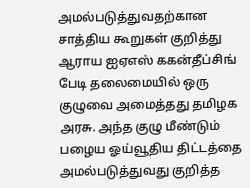அமல்படுத்துவதற்கான சாத்திய கூறுகள் குறித்து ஆராய ஐஏஎஸ் ககன்தீப்சிங் பேடி தலைமையில் ஒரு குழுவை அமைத்தது தமிழக அரசு. அந்த குழு மீண்டும் பழைய ஓய்வூதிய திட்டத்தை அமல்படுத்துவது குறித்த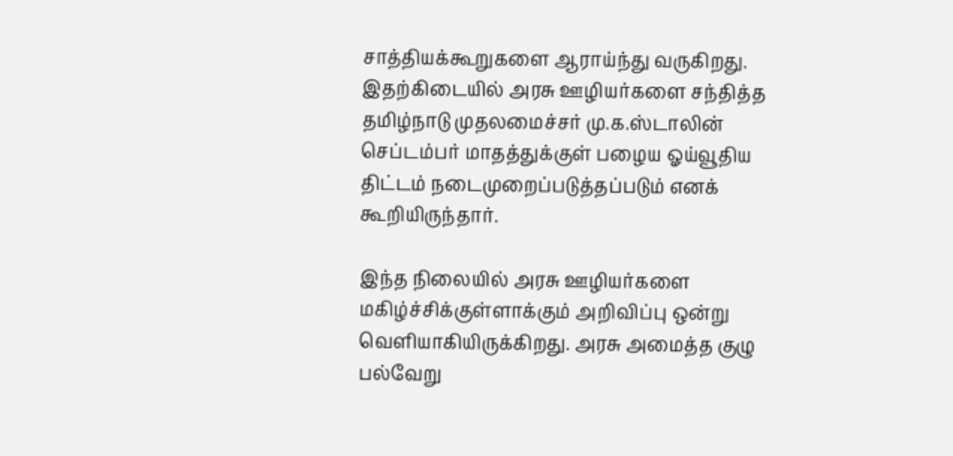சாத்தியக்கூறுகளை ஆராய்ந்து வருகிறது. இதற்கிடையில் அரசு ஊழியர்களை சந்தித்த தமிழ்நாடு முதலமைச்சர் மு.க.ஸ்டாலின் செப்டம்பர் மாதத்துக்குள் பழைய ஓய்வூதிய திட்டம் நடைமுறைப்படுத்தப்படும் எனக் கூறியிருந்தார்.

இந்த நிலையில் அரசு ஊழியர்களை மகிழ்ச்சிக்குள்ளாக்கும் அறிவிப்பு ஒன்று வெளியாகியிருக்கிறது. அரசு அமைத்த குழு பல்வேறு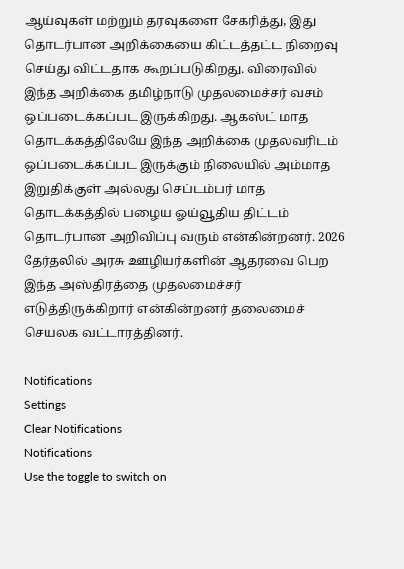ஆய்வுகள் மற்றும் தரவுகளை சேகரித்து, இது தொடர்பான அறிக்கையை கிட்டத்தட்ட நிறைவு செய்து விட்டதாக கூறப்படுகிறது. விரைவில் இந்த அறிக்கை தமிழ்நாடு முதலமைச்சர் வசம் ஒப்படைக்கப்பட இருக்கிறது. ஆகஸ்ட் மாத தொடக்கத்திலேயே இந்த அறிக்கை முதலவரிடம் ஒப்படைக்கப்பட இருக்கும் நிலையில் அம்மாத இறுதிக்குள் அல்லது செப்டம்பர் மாத தொடக்கத்தில் பழைய ஓய்வூதிய திட்டம் தொடர்பான அறிவிப்பு வரும் என்கின்றனர். 2026 தேர்தலில் அரசு ஊழியர்களின் ஆதரவை பெற இந்த அஸ்திரத்தை முதலமைச்சர் எடுத்திருக்கிறார் என்கின்றனர் தலைமைச் செயலக வட்டாரத்தினர்.

Notifications
Settings
Clear Notifications
Notifications
Use the toggle to switch on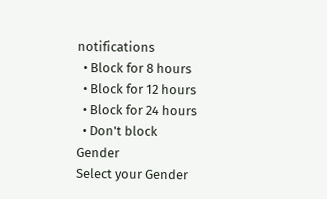notifications
  • Block for 8 hours
  • Block for 12 hours
  • Block for 24 hours
  • Don't block
Gender
Select your Gender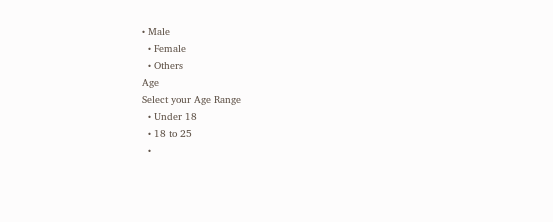• Male
  • Female
  • Others
Age
Select your Age Range
  • Under 18
  • 18 to 25
  •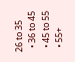26 to 35
  • 36 to 45
  • 45 to 55
  • 55+